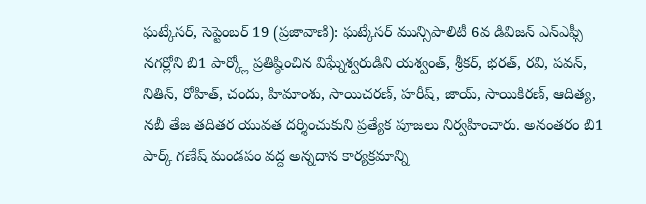ఘట్కేసర్, సెప్టెంబర్ 19 (ప్రజావాణి): ఘట్కేసర్ మున్సిపాలిటీ 6వ డివిజన్ ఎన్ఎఫ్సీ నగర్లోని బి1 పార్క్లో ప్రతిష్ఠించిన విఘ్నేశ్వరుడిని యశ్వంత్, శ్రీకర్, భరత్, రవి, పవన్, నితిన్, రోహిత్, చందు, హిమాంశు, సాయిచరణ్, హరీష్, జాయ్, సాయికిరణ్, ఆదిత్య, నబీ తేజ తదితర యువత దర్శించుకుని ప్రత్యేక పూజలు నిర్వహించారు. అనంతరం బి1 పార్క్ గణేష్ మండపం వద్ద అన్నదాన కార్యక్రమాన్ని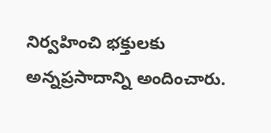నిర్వహించి భక్తులకు అన్నప్రసాదాన్ని అందించారు.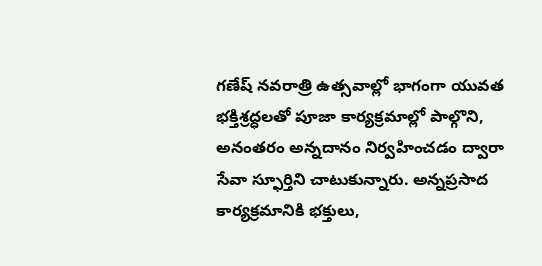గణేష్ నవరాత్రి ఉత్సవాల్లో భాగంగా యువత భక్తిశ్రద్ధలతో పూజా కార్యక్రమాల్లో పాల్గొని, అనంతరం అన్నదానం నిర్వహించడం ద్వారా సేవా స్ఫూర్తిని చాటుకున్నారు. అన్నప్రసాద కార్యక్రమానికి భక్తులు,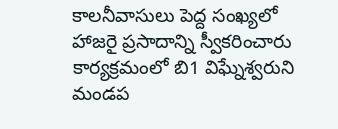కాలనీవాసులు పెద్ద సంఖ్యలో హాజరై ప్రసాదాన్ని స్వీకరించారు
కార్యక్రమంలో బి1 విఘ్నేశ్వరుని మండప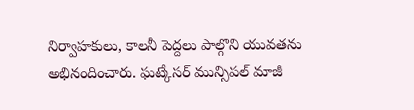నిర్వాహకులు, కాలనీ పెద్దలు పాల్గొని యువతను అభినందించారు. ఘట్కేసర్ మున్సిపల్ మాజీ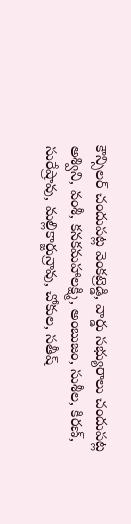కౌన్సిలర్ చందుపట్ల వెంకట్రెడ్డి, వార్డు సభ్యురాలు చందుపట్ల అశ్విని, వంశీ, కనకమహాలక్ష్మి, అంబుజం, సుశీల, కిరణ్, సురేష్రావు, మల్లికార్జున్రావు, చోకుల, సతీష్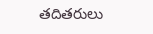తదితరులు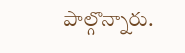పాల్గొన్నారు.